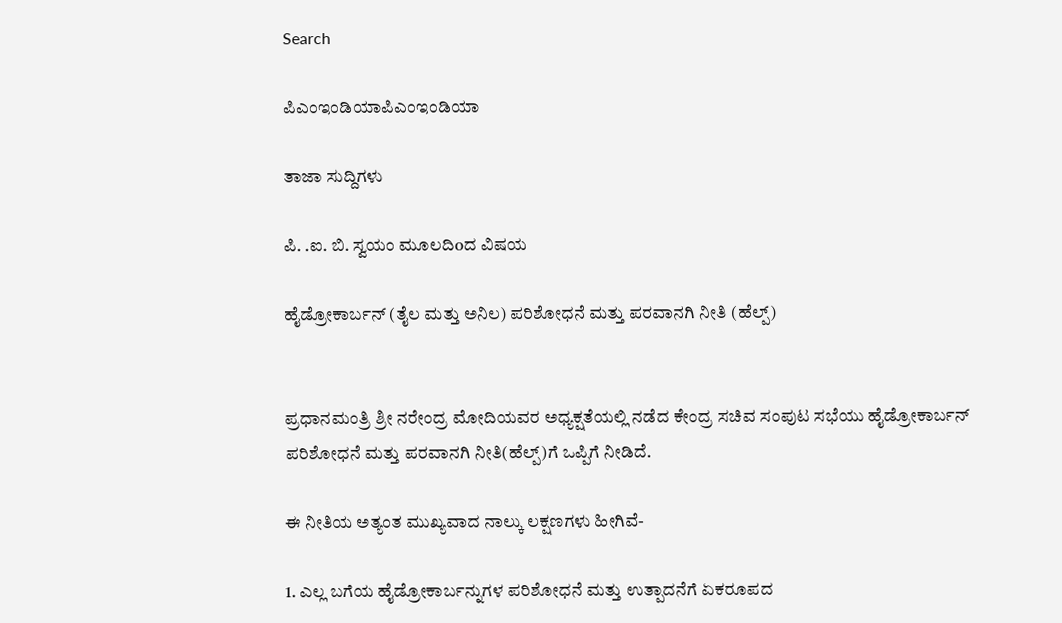Search

ಪಿಎಂಇಂಡಿಯಾಪಿಎಂಇಂಡಿಯಾ

ತಾಜಾ ಸುದ್ದಿಗಳು

ಪಿ. .ಐ. ಬಿ. ಸ್ವಯಂ ಮೂಲದಿoದ ವಿಷಯ

ಹೈಡ್ರೋಕಾರ್ಬನ್ (ತೈಲ ಮತ್ತು ಅನಿಲ) ಪರಿಶೋಧನೆ ಮತ್ತು ಪರವಾನಗಿ ನೀತಿ (ಹೆಲ್ಪ್)


ಪ್ರಧಾನಮಂತ್ರಿ ಶ್ರೀ ನರೇಂದ್ರ ಮೋದಿಯವರ ಅಧ್ಯಕ್ಷತೆಯಲ್ಲಿ ನಡೆದ ಕೇಂದ್ರ ಸಚಿವ ಸಂಪುಟ ಸಭೆಯು ಹೈಡ್ರೋಕಾರ್ಬನ್ ಪರಿಶೋಧನೆ ಮತ್ತು ಪರವಾನಗಿ ನೀತಿ(ಹೆಲ್ಪ್)ಗೆ ಒಪ್ಪಿಗೆ ನೀಡಿದೆ.

ಈ ನೀತಿಯ ಅತ್ಯಂತ ಮುಖ್ಯವಾದ ನಾಲ್ಕು ಲಕ್ಷಣಗಳು ಹೀಗಿವೆ-

1. ಎಲ್ಲ ಬಗೆಯ ಹೈಡ್ರೋಕಾರ್ಬನ್ನುಗಳ ಪರಿಶೋಧನೆ ಮತ್ತು ಉತ್ಪಾದನೆಗೆ ಏಕರೂಪದ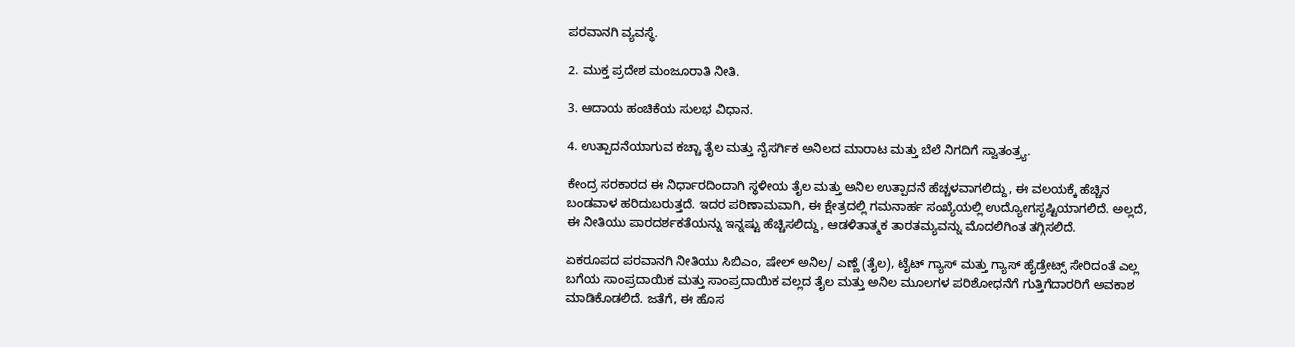ಪರವಾನಗಿ ವ್ಯವಸ್ಥೆ.

2. ಮುಕ್ತ ಪ್ರದೇಶ ಮಂಜೂರಾತಿ ನೀತಿ.

3. ಆದಾಯ ಹಂಚಿಕೆಯ ಸುಲಭ ವಿಧಾನ.

4. ಉತ್ಪಾದನೆಯಾಗುವ ಕಚ್ಚಾ ತೈಲ ಮತ್ತು ನೈಸರ್ಗಿಕ ಅನಿಲದ ಮಾರಾಟ ಮತ್ತು ಬೆಲೆ ನಿಗದಿಗೆ ಸ್ವಾತಂತ್ರ್ಯ.

ಕೇಂದ್ರ ಸರಕಾರದ ಈ ನಿರ್ಧಾರದಿಂದಾಗಿ ಸ್ಥಳೀಯ ತೈಲ ಮತ್ತು ಅನಿಲ ಉತ್ಪಾದನೆ ಹೆಚ್ಚಳವಾಗಲಿದ್ದು, ಈ ವಲಯಕ್ಕೆ ಹೆಚ್ಚಿನ ಬಂಡವಾಳ ಹರಿದುಬರುತ್ತದೆ. ಇದರ ಪರಿಣಾಮವಾಗಿ, ಈ ಕ್ಷೇತ್ರದಲ್ಲಿ ಗಮನಾರ್ಹ ಸಂಖ್ಯೆಯಲ್ಲಿ ಉದ್ಯೋಗಸೃಷ್ಟಿಯಾಗಲಿದೆ. ಅಲ್ಲದೆ, ಈ ನೀತಿಯು ಪಾರದರ್ಶಕತೆಯನ್ನು ಇನ್ನಷ್ಟು ಹೆಚ್ಚಿಸಲಿದ್ದು, ಆಡಳಿತಾತ್ಮಕ ತಾರತಮ್ಯವನ್ನು ಮೊದಲಿಗಿಂತ ತಗ್ಗಿಸಲಿದೆ.

ಏಕರೂಪದ ಪರವಾನಗಿ ನೀತಿಯು ಸಿಬಿಎಂ, ಷೇಲ್ ಅನಿಲ/ ಎಣ್ಣೆ (ತೈಲ), ಟೈಟ್ ಗ್ಯಾಸ್ ಮತ್ತು ಗ್ಯಾಸ್ ಹೈಡ್ರೇಟ್ಸ್ ಸೇರಿದಂತೆ ಎಲ್ಲ ಬಗೆಯ ಸಾಂಪ್ರದಾಯಿಕ ಮತ್ತು ಸಾಂಪ್ರದಾಯಿಕ ವಲ್ಲದ ತೈಲ ಮತ್ತು ಅನಿಲ ಮೂಲಗಳ ಪರಿಶೋಧನೆಗೆ ಗುತ್ತಿಗೆದಾರರಿಗೆ ಅವಕಾಶ ಮಾಡಿಕೊಡಲಿದೆ. ಜತೆಗೆ, ಈ ಹೊಸ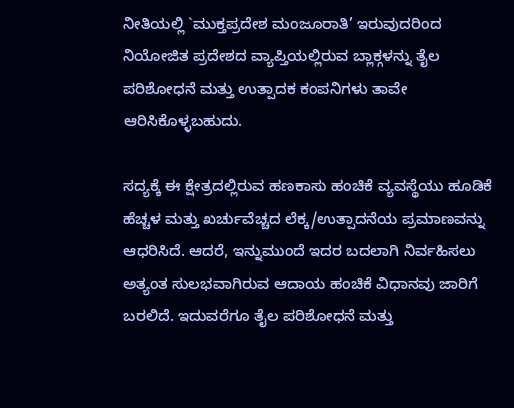ನೀತಿಯಲ್ಲಿ `ಮುಕ್ತಪ್ರದೇಶ ಮಂಜೂರಾತಿ’ ಇರುವುದರಿಂದ ನಿಯೋಜಿತ ಪ್ರದೇಶದ ವ್ಯಾಪ್ತಿಯಲ್ಲಿರುವ ಬ್ಲಾಕ್ಗಳನ್ನು ತೈಲ ಪರಿಶೋಧನೆ ಮತ್ತು ಉತ್ಪಾದಕ ಕಂಪನಿಗಳು ತಾವೇ ಆರಿಸಿಕೊಳ್ಳಬಹುದು.

ಸದ್ಯಕ್ಕೆ ಈ ಕ್ಷೇತ್ರದಲ್ಲಿರುವ ಹಣಕಾಸು ಹಂಚಿಕೆ ವ್ಯವಸ್ಥೆಯು ಹೂಡಿಕೆ ಹೆಚ್ಚಳ ಮತ್ತು ಖರ್ಚುವೆಚ್ಚದ ಲೆಕ್ಕ/ಉತ್ಪಾದನೆಯ ಪ್ರಮಾಣವನ್ನು ಆಧರಿಸಿದೆ. ಆದರೆ, ಇನ್ನುಮುಂದೆ ಇದರ ಬದಲಾಗಿ ನಿರ್ವಹಿಸಲು ಅತ್ಯಂತ ಸುಲಭವಾಗಿರುವ ಆದಾಯ ಹಂಚಿಕೆ ವಿಧಾನವು ಜಾರಿಗೆ ಬರಲಿದೆ. ಇದುವರೆಗೂ ತೈಲ ಪರಿಶೋಧನೆ ಮತ್ತು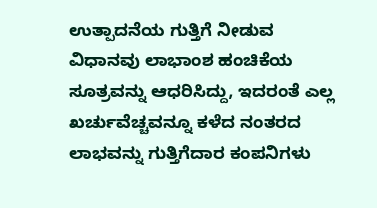ಉತ್ಪಾದನೆಯ ಗುತ್ತಿಗೆ ನೀಡುವ ವಿಧಾನವು ಲಾಭಾಂಶ ಹಂಚಿಕೆಯ ಸೂತ್ರವನ್ನು ಆಧರಿಸಿದ್ದು, ಇದರಂತೆ ಎಲ್ಲ ಖರ್ಚುವೆಚ್ಚವನ್ನೂ ಕಳೆದ ನಂತರದ ಲಾಭವನ್ನು ಗುತ್ತಿಗೆದಾರ ಕಂಪನಿಗಳು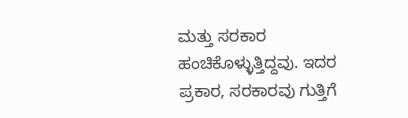ಮತ್ತು ಸರಕಾರ ಹಂಚಿಕೊಳ್ಳುತ್ತಿದ್ದವು. ಇದರ ಪ್ರಕಾರ, ಸರಕಾರವು ಗುತ್ತಿಗೆ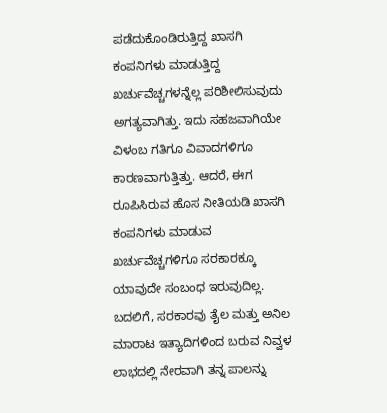ಪಡೆದುಕೊಂಡಿರುತ್ತಿದ್ದ ಖಾಸಗಿ ಕಂಪನಿಗಳು ಮಾಡುತ್ತಿದ್ದ ಖರ್ಚುವೆಚ್ಚಗಳನ್ನೆಲ್ಲ ಪರಿಶೀಲಿಸುವುದು ಅಗತ್ಯವಾಗಿತ್ತು. ಇದು ಸಹಜವಾಗಿಯೇ ವಿಳಂಬ ಗತಿಗೂ ವಿವಾದಗಳಿಗೂ ಕಾರಣವಾಗುತ್ತಿತ್ತು. ಆದರೆ, ಈಗ ರೂಪಿಸಿರುವ ಹೊಸ ನೀತಿಯಡಿ ಖಾಸಗಿ ಕಂಪನಿಗಳು ಮಾಡುವ ಖರ್ಚುವೆಚ್ಚಗಳಿಗೂ ಸರಕಾರಕ್ಕೂ ಯಾವುದೇ ಸಂಬಂಧ ಇರುವುದಿಲ್ಲ. ಬದಲಿಗೆ, ಸರಕಾರವು ತೈಲ ಮತ್ತು ಅನಿಲ ಮಾರಾಟ ಇತ್ಯಾದಿಗಳಿಂದ ಬರುವ ನಿವ್ವಳ ಲಾಭದಲ್ಲಿ ನೇರವಾಗಿ ತನ್ನ ಪಾಲನ್ನು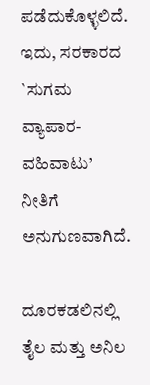ಪಡೆದುಕೊಳ್ಳಲಿದೆ. ಇದು, ಸರಕಾರದ `ಸುಗಮ ವ್ಯಾಪಾರ-ವಹಿವಾಟು’ ನೀತಿಗೆ ಅನುಗುಣವಾಗಿದೆ.

ದೂರಕಡಲಿನಲ್ಲಿ ತೈಲ ಮತ್ತು ಅನಿಲ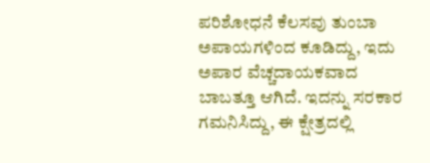ಪರಿಶೋಧನೆ ಕೆಲಸವು ತುಂಬಾ ಅಪಾಯಗಳಿಂದ ಕೂಡಿದ್ದು, ಇದು ಅಪಾರ ವೆಚ್ಚದಾಯಕವಾದ ಬಾಬತ್ತೂ ಆಗಿದೆ. ಇದನ್ನು ಸರಕಾರ ಗಮನಿಸಿದ್ದು, ಈ ಕ್ಷೇತ್ರದಲ್ಲಿ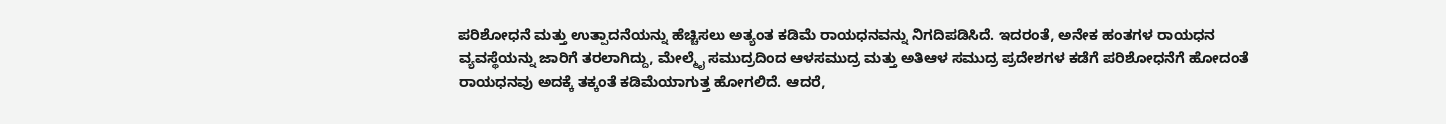ಪರಿಶೋಧನೆ ಮತ್ತು ಉತ್ಪಾದನೆಯನ್ನು ಹೆಚ್ಚಿಸಲು ಅತ್ಯಂತ ಕಡಿಮೆ ರಾಯಧನವನ್ನು ನಿಗದಿಪಡಿಸಿದೆ. ಇದರಂತೆ, ಅನೇಕ ಹಂತಗಳ ರಾಯಧನ ವ್ಯವಸ್ಥೆಯನ್ನು ಜಾರಿಗೆ ತರಲಾಗಿದ್ದು, ಮೇಲ್ಮೈ ಸಮುದ್ರದಿಂದ ಆಳಸಮುದ್ರ ಮತ್ತು ಅತಿಆಳ ಸಮುದ್ರ ಪ್ರದೇಶಗಳ ಕಡೆಗೆ ಪರಿಶೋಧನೆಗೆ ಹೋದಂತೆ ರಾಯಧನವು ಅದಕ್ಕೆ ತಕ್ಕಂತೆ ಕಡಿಮೆಯಾಗುತ್ತ ಹೋಗಲಿದೆ. ಆದರೆ,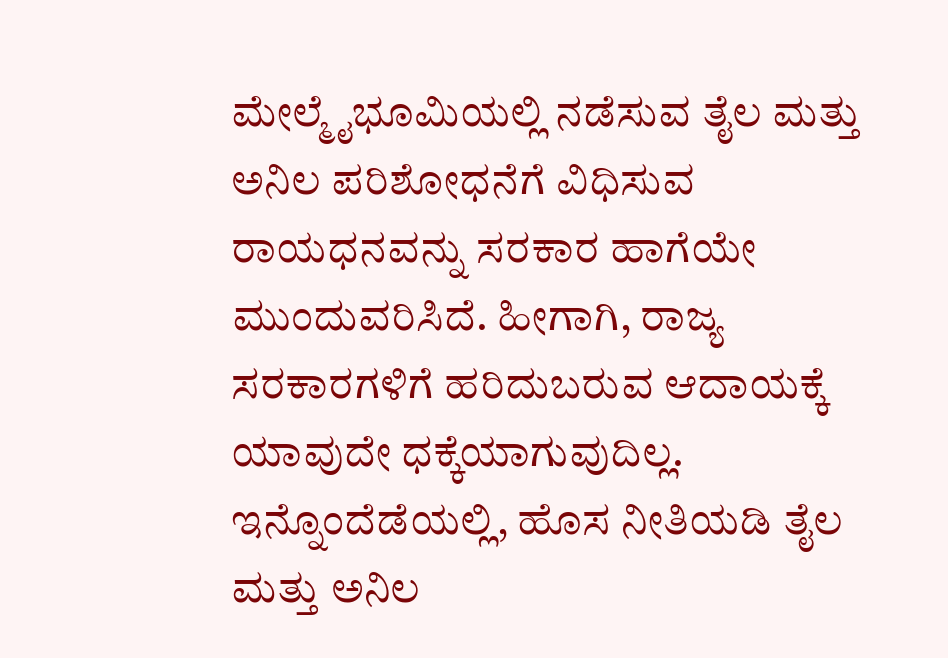ಮೇಲ್ಮೈಭೂಮಿಯಲ್ಲಿ ನಡೆಸುವ ತೈಲ ಮತ್ತು ಅನಿಲ ಪರಿಶೋಧನೆಗೆ ವಿಧಿಸುವ ರಾಯಧನವನ್ನು ಸರಕಾರ ಹಾಗೆಯೇ ಮುಂದುವರಿಸಿದೆ. ಹೀಗಾಗಿ, ರಾಜ್ಯ ಸರಕಾರಗಳಿಗೆ ಹರಿದುಬರುವ ಆದಾಯಕ್ಕೆ ಯಾವುದೇ ಧಕ್ಕೆಯಾಗುವುದಿಲ್ಲ. ಇನ್ನೊಂದೆಡೆಯಲ್ಲಿ, ಹೊಸ ನೀತಿಯಡಿ ತೈಲ ಮತ್ತು ಅನಿಲ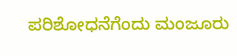ಪರಿಶೋಧನೆಗೆಂದು ಮಂಜೂರು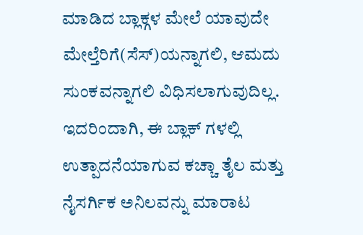ಮಾಡಿದ ಬ್ಲಾಕ್ಗಳ ಮೇಲೆ ಯಾವುದೇ ಮೇಲ್ತೆರಿಗೆ(ಸೆಸ್)ಯನ್ನಾಗಲಿ, ಆಮದು ಸುಂಕವನ್ನಾಗಲಿ ವಿಧಿಸಲಾಗುವುದಿಲ್ಲ. ಇದರಿಂದಾಗಿ, ಈ ಬ್ಲಾಕ್ ಗಳಲ್ಲಿ ಉತ್ಪಾದನೆಯಾಗುವ ಕಚ್ಚಾ ತೈಲ ಮತ್ತು ನೈಸರ್ಗಿಕ ಅನಿಲವನ್ನು ಮಾರಾಟ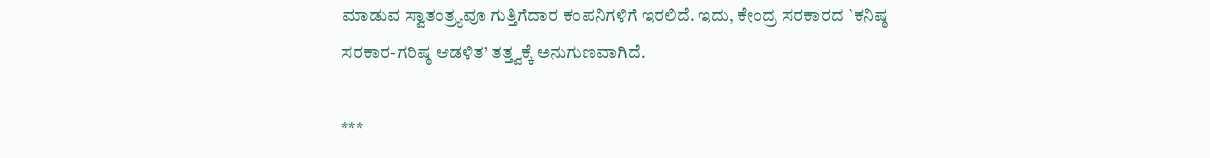ಮಾಡುವ ಸ್ವಾತಂತ್ರ್ಯವೂ ಗುತ್ತಿಗೆದಾರ ಕಂಪನಿಗಳಿಗೆ ಇರಲಿದೆ. ಇದು, ಕೇಂದ್ರ ಸರಕಾರದ `ಕನಿಷ್ಠ ಸರಕಾರ-ಗರಿಷ್ಠ ಆಡಳಿತ’ ತತ್ತ್ವಕ್ಕೆ ಅನುಗುಣವಾಗಿದೆ.

***